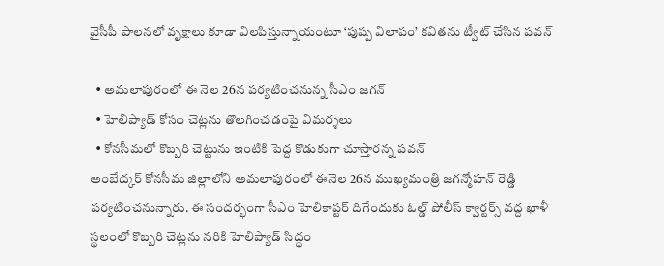వైసీపీ పాలనలో వృక్షాలు కూడా విలపిస్తున్నాయంటూ ‘పుష్ప విలాపం’ కవితను ట్వీట్ చేసిన పవన్‌

  • అమలాపురంలో ఈ నెల 26న పర్యటించనున్న సీఎం జగన్
  • హెలిప్యాడ్ కోసం చెట్లను తొలగించడంపై విమర్శలు
  • కోనసీమలో కొబ్బరి చెట్టును ఇంటికి పెద్ద కొడుకుగా చూస్తారన్న పవన్‌
అంబేద్కర్ కోనసీమ జిల్లాలోని అమలాపురంలో ఈనెల 26న ముఖ్యమంత్రి జగన్మోహన్ రెడ్డి పర్యటించనున్నారు. ఈ సందర్భంగా సీఎం హెలికాప్టర్ దిగేందుకు ఓల్డ్ పోలీస్ క్వార్టర్స్ వద్ద ఖాళీ స్థలంలో కొబ్బరి చెట్లను నరికి హెలిప్యాడ్ సిద్ధం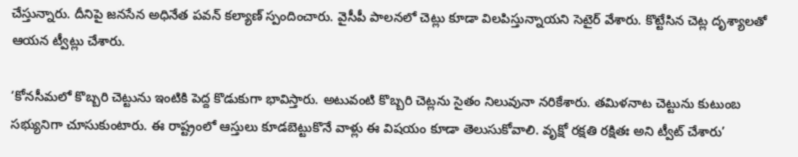చేస్తున్నారు. దీనిపై జనసేన అధినేత పవన్‌ కల్యాణ్ స్పందించారు. వైసీపీ పాలనలో చెట్లు కూడా విలపిస్తున్నాయని సెటైర్ వేశారు. కొట్టేసిన చెట్ల దృశ్యాలతో ఆయన ట్వీట్లు చేశారు.

‘కోనసీమలో కొబ్బరి చెట్టును ఇంటికి పెద్ద కొడుకుగా భావిస్తారు. అటువంటి కొబ్బరి చెట్లను సైతం నిలువునా నరికేశారు. తమిళనాట చెట్టును కుటుంబ సభ్యునిగా చూసుకుంటారు. ఈ రాష్ట్రంలో ఆస్తులు కూడబెట్టుకొనే వాళ్లు ఈ విషయం కూడా తెలుసుకోవాలి. వృక్షో రక్షతి రక్షితః అని ట్వీట్ చేశారు’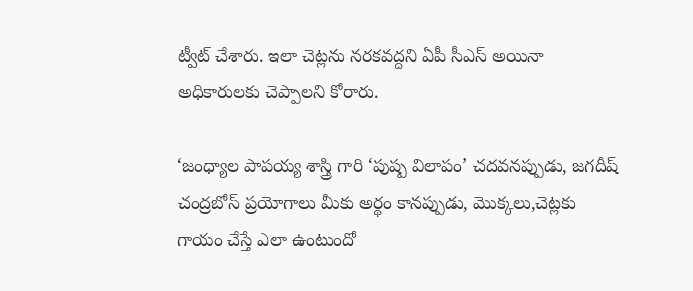ట్వీట్ చేశారు. ఇలా చెట్లను నరకవద్దని ఏపీ సీఎస్‌ అయినా అధికారులకు చెప్పాలని కోరారు.

‘జంధ్యాల పాపయ్య శాస్త్రి గారి ‘పుష్ప విలాపం’ చదవనప్పుడు, జగదీష్ చంద్రబోస్ ప్రయోగాలు మీకు అర్థం కానప్పుడు, మొక్కలు,చెట్లకు గాయం చేస్తే ఎలా ఉంటుందో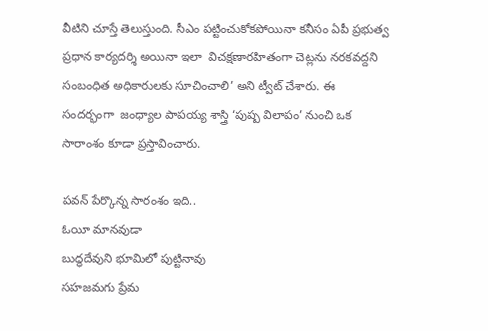వీటిని చూస్తే తెలుస్తుంది. సీఎం పట్టించుకోకపోయినా కనీసం ఏపీ ప్రభుత్వ ప్రధాన కార్యదర్శి అయినా ఇలా  విచక్షణారహితంగా చెట్లను నరకవద్దని సంబంధిత అధికారులకు సూచించాలి’ అని ట్వీట్‌ చేశారు. ఈ సందర్భంగా  జంధ్యాల పాపయ్య శాస్త్రి ‘పుష్ప విలాపం’ నుంచి ఒక సారాంశం కూడా ప్రస్తావించారు.

పవన్ పేర్కొన్న సారంశం ఇది..
ఓయీ మానవుడా
బుద్ధదేవుని భూమిలో పుట్టినావు
సహజమగు ప్రేమ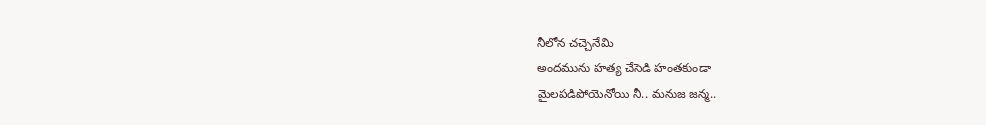నీలోన చచ్చెనేమి
అందమును హత్య చేసెడి హంతకుండా
మైలపడిపోయెనోయి నీ.. మనుజ జన్మ..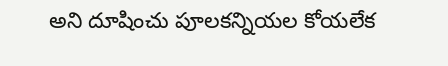అని దూషించు పూలకన్నియల కోయలేక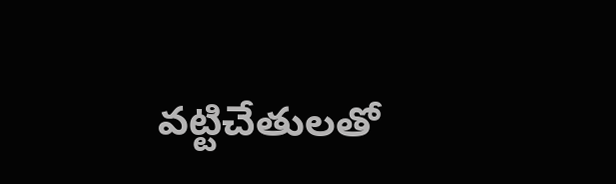వట్టిచేతులతో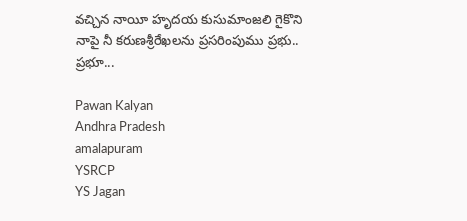వచ్చిన నాయీ హృదయ కుసుమాంజలి గైకొని
నాపై నీ కరుణశ్రీరేఖలను ప్రసరింపుము ప్రభు..
ప్రభూ...

Pawan Kalyan
Andhra Pradesh
amalapuram
YSRCP
YS Jagan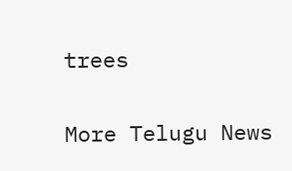trees

More Telugu News